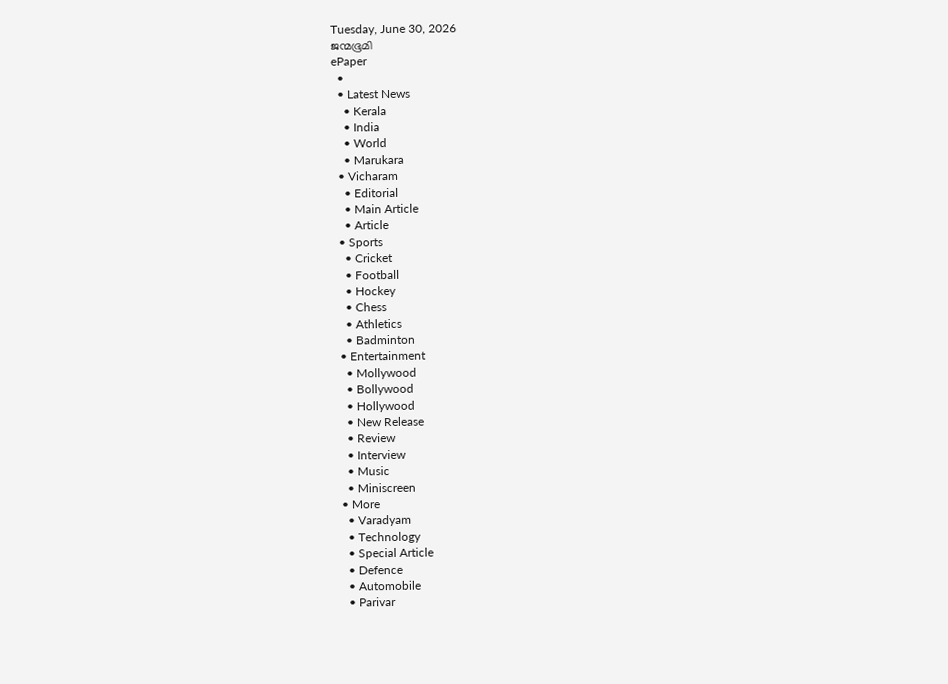Tuesday, June 30, 2026
ജന്മഭൂമി
ePaper
  •
  • Latest News
    • Kerala
    • India
    • World
    • Marukara
  • Vicharam
    • Editorial
    • Main Article
    • Article
  • Sports
    • Cricket
    • Football
    • Hockey
    • Chess
    • Athletics
    • Badminton
  • Entertainment
    • Mollywood
    • Bollywood
    • Hollywood
    • New Release
    • Review
    • Interview
    • Music
    • Miniscreen
  • More
    • Varadyam
    • Technology
    • Special Article
    • Defence
    • Automobile
    • Parivar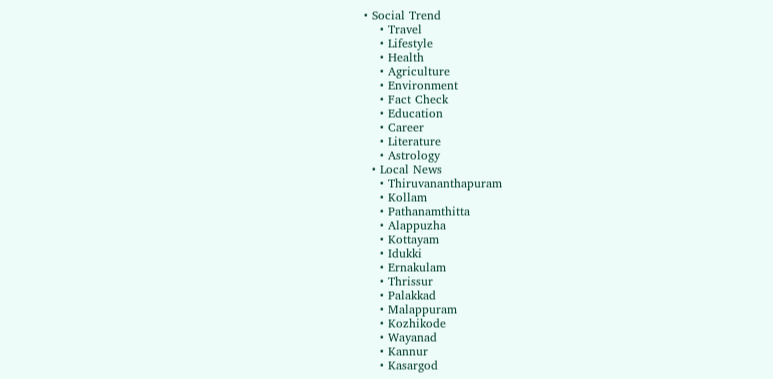• Social Trend
    • Travel
    • Lifestyle
    • Health
    • Agriculture
    • Environment
    • Fact Check
    • Education
    • Career
    • Literature
    • Astrology
  • Local News
    • Thiruvananthapuram
    • Kollam
    • Pathanamthitta
    • Alappuzha
    • Kottayam
    • Idukki
    • Ernakulam
    • Thrissur
    • Palakkad
    • Malappuram
    • Kozhikode
    • Wayanad
    • Kannur
    • Kasargod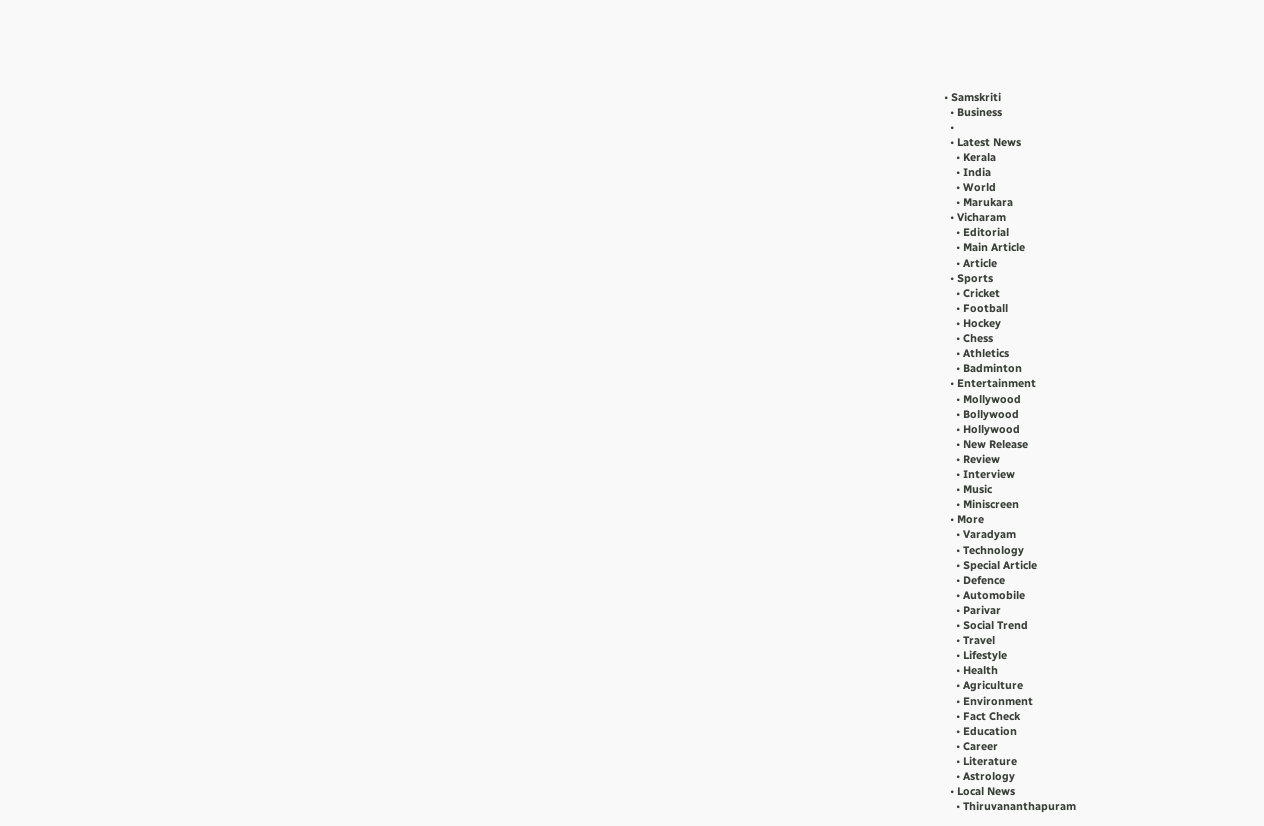• Samskriti
  • Business
  •
  • Latest News
    • Kerala
    • India
    • World
    • Marukara
  • Vicharam
    • Editorial
    • Main Article
    • Article
  • Sports
    • Cricket
    • Football
    • Hockey
    • Chess
    • Athletics
    • Badminton
  • Entertainment
    • Mollywood
    • Bollywood
    • Hollywood
    • New Release
    • Review
    • Interview
    • Music
    • Miniscreen
  • More
    • Varadyam
    • Technology
    • Special Article
    • Defence
    • Automobile
    • Parivar
    • Social Trend
    • Travel
    • Lifestyle
    • Health
    • Agriculture
    • Environment
    • Fact Check
    • Education
    • Career
    • Literature
    • Astrology
  • Local News
    • Thiruvananthapuram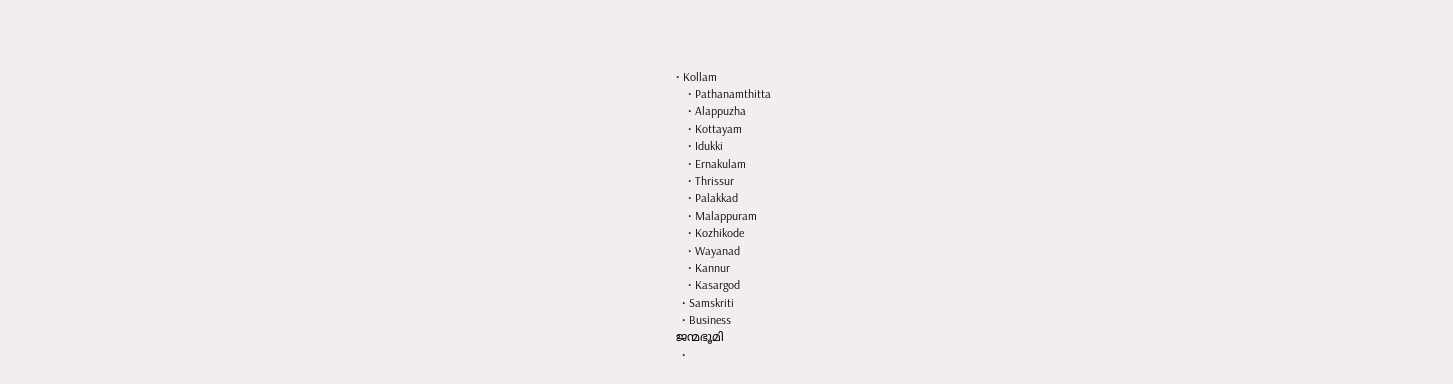• Kollam
    • Pathanamthitta
    • Alappuzha
    • Kottayam
    • Idukki
    • Ernakulam
    • Thrissur
    • Palakkad
    • Malappuram
    • Kozhikode
    • Wayanad
    • Kannur
    • Kasargod
  • Samskriti
  • Business
ജന്മഭൂമി
  •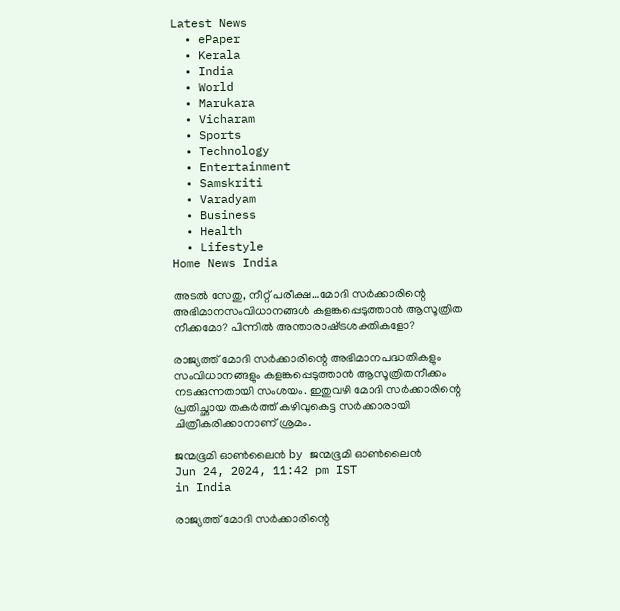Latest News
  • ePaper
  • Kerala
  • India
  • World
  • Marukara
  • Vicharam
  • Sports
  • Technology
  • Entertainment
  • Samskriti
  • Varadyam
  • Business
  • Health
  • Lifestyle
Home News India

അടല്‍ സേതു, നീറ്റ് പരീക്ഷ…മോദി സര്‍ക്കാരിന്റെ അഭിമാനസംവിധാനങ്ങള്‍ കളങ്കപ്പെടുത്താന്‍ ആസൂത്രിത നീക്കമോ? പിന്നില്‍ അന്താരാഷ്‌ട്രശക്തികളോ?

രാജ്യത്ത് മോദി സര്‍ക്കാരിന്റെ അഭിമാനപദ്ധതികളും സംവിധാനങ്ങളും കളങ്കപ്പെടുത്താന്‍ ആസൂത്രിതനീക്കം നടക്കുന്നതായി സംശയം. ഇതുവഴി മോദി സര്‍ക്കാരിന്റെ പ്രതിച്ഛായ തകര്‍ത്ത് കഴിവുകെട്ട സര്‍ക്കാരായി ചിത്രീകരിക്കാനാണ് ശ്രമം.

ജന്മഭൂമി ഓണ്‍ലൈന്‍ by ജന്മഭൂമി ഓണ്‍ലൈന്‍
Jun 24, 2024, 11:42 pm IST
in India

രാജ്യത്ത് മോദി സര്‍ക്കാരിന്റെ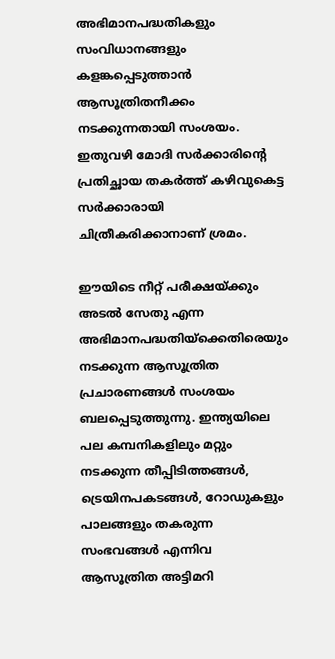അഭിമാനപദ്ധതികളും സംവിധാനങ്ങളും കളങ്കപ്പെടുത്താന്‍ ആസൂത്രിതനീക്കം നടക്കുന്നതായി സംശയം. ഇതുവഴി മോദി സര്‍ക്കാരിന്റെ പ്രതിച്ഛായ തകര്‍ത്ത് കഴിവുകെട്ട സര്‍ക്കാരായി ചിത്രീകരിക്കാനാണ് ശ്രമം.

ഈയിടെ നീറ്റ് പരീക്ഷയ്‌ക്കും അടല്‍ സേതു എന്ന അഭിമാനപദ്ധതിയ്‌ക്കെതിരെയും നടക്കുന്ന ആസൂത്രിത പ്രചാരണങ്ങള്‍ സംശയം ബലപ്പെടുത്തുന്നു. ഇന്ത്യയിലെ പല കമ്പനികളിലും മറ്റും നടക്കുന്ന തീപ്പിടിത്തങ്ങള്‍, ട്രെയിനപകടങ്ങള്‍, റോഡുകളും പാലങ്ങളും തകരുന്ന സംഭവങ്ങള്‍ എന്നിവ ആസൂത്രിത അട്ടിമറി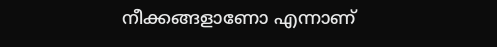നീക്കങ്ങളാണോ എന്നാണ്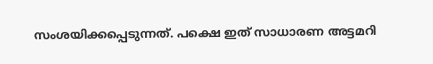സംശയിക്കപ്പെടുന്നത്. പക്ഷെ ഇത് സാധാരണ അട്ടമറി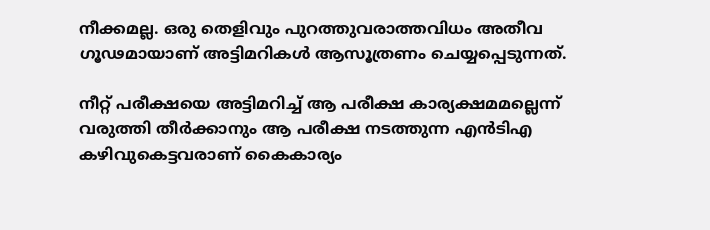നീക്കമല്ല. ഒരു തെളിവും പുറത്തുവരാത്തവിധം അതീവ ഗൂഢമായാണ് അട്ടിമറികള്‍ ആസൂത്രണം ചെയ്യപ്പെടുന്നത്.

നീറ്റ് പരീക്ഷയെ അട്ടിമറിച്ച് ആ പരീക്ഷ കാര്യക്ഷമമല്ലെന്ന് വരുത്തി തീര്‍ക്കാനും ആ പരീക്ഷ നടത്തുന്ന എന്‍ടിഎ കഴിവുകെട്ടവരാണ് കൈകാര്യം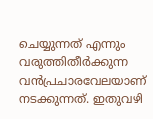ചെയ്യുന്നത് എന്നും വരുത്തിതീര്‍ക്കുന്ന വന്‍പ്രചാരവേലയാണ് നടക്കുന്നത്. ഇതുവഴി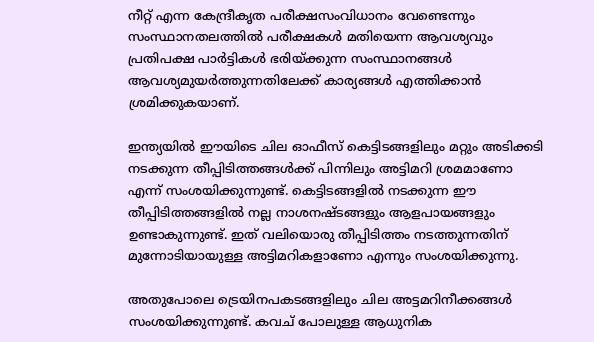നീറ്റ് എന്ന കേന്ദ്രീകൃത പരീക്ഷസംവിധാനം വേണ്ടെന്നും സംസ്ഥാനതലത്തില്‍ പരീക്ഷകള്‍ മതിയെന്ന ആവശ്യവും പ്രതിപക്ഷ പാര്‍ട്ടികള്‍ ഭരിയ്‌ക്കുന്ന സംസ്ഥാനങ്ങള്‍ ആവശ്യമുയര്‍ത്തുന്നതിലേക്ക് കാര്യങ്ങള്‍ എത്തിക്കാന്‍ ശ്രമിക്കുകയാണ്.

ഇന്ത്യയില്‍ ഈയിടെ ചില ഓഫീസ് കെട്ടിടങ്ങളിലും മറ്റും അടിക്കടി നടക്കുന്ന തീപ്പിടിത്തങ്ങള്‍ക്ക് പിന്നിലും അട്ടിമറി ശ്രമമാണോ എന്ന് സംശയിക്കുന്നുണ്ട്. കെട്ടിടങ്ങളില്‍ നടക്കുന്ന ഈ തീപ്പിടിത്തങ്ങളില്‍ നല്ല നാശനഷ്ടങ്ങളും ആളപായങ്ങളും ഉണ്ടാകുന്നുണ്ട്. ഇത് വലിയൊരു തീപ്പിടിത്തം നടത്തുന്നതിന് മുന്നോടിയായുള്ള അട്ടിമറികളാണോ എന്നും സംശയിക്കുന്നു.

അതുപോലെ ട്രെയിനപകടങ്ങളിലും ചില അട്ടമറിനീക്കങ്ങള്‍ സംശയിക്കുന്നുണ്ട്. കവച് പോലുള്ള ആധുനിക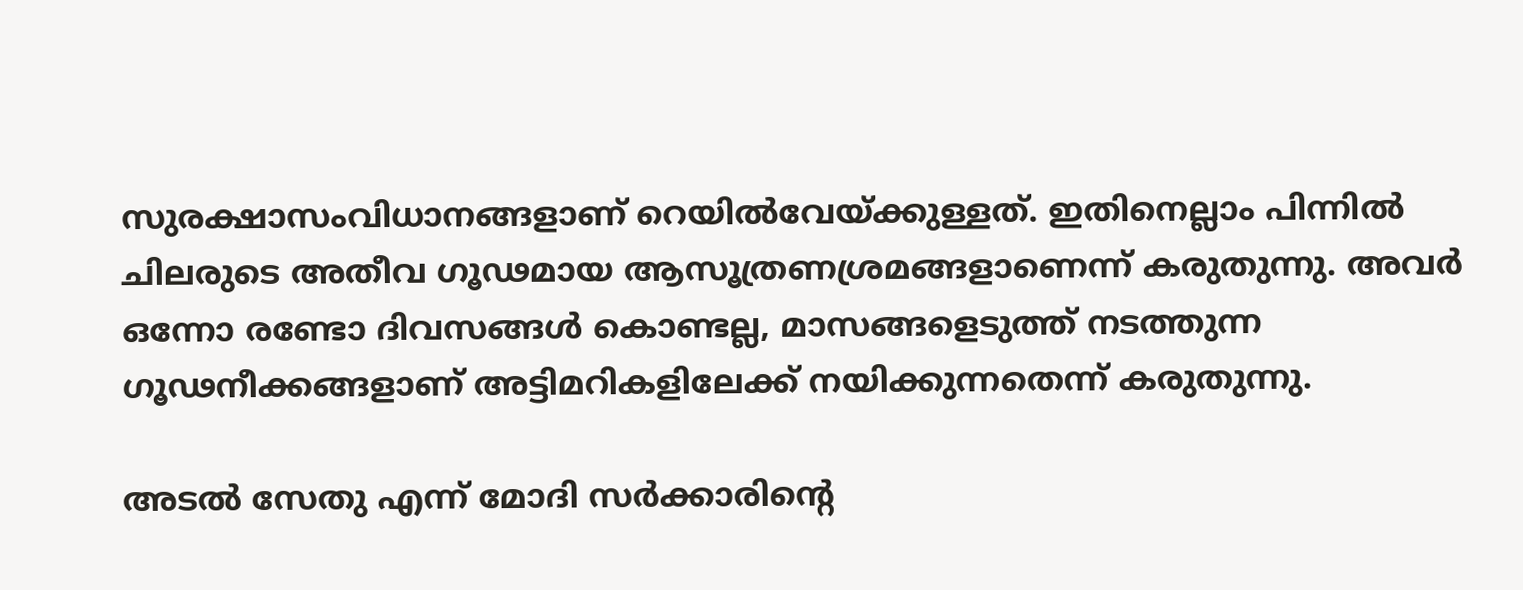സുരക്ഷാസംവിധാനങ്ങളാണ് റെയില്‍വേയ്‌ക്കുള്ളത്. ഇതിനെല്ലാം പിന്നില്‍ ചിലരുടെ അതീവ ഗൂഢമായ ആസൂത്രണശ്രമങ്ങളാണെന്ന് കരുതുന്നു. അവര്‍ ഒന്നോ രണ്ടോ ദിവസങ്ങള്‍ കൊണ്ടല്ല, മാസങ്ങളെടുത്ത് നടത്തുന്ന ഗൂഢനീക്കങ്ങളാണ് അട്ടിമറികളിലേക്ക് നയിക്കുന്നതെന്ന് കരുതുന്നു.

അടല്‍ സേതു എന്ന് മോദി സര്‍ക്കാരിന്റെ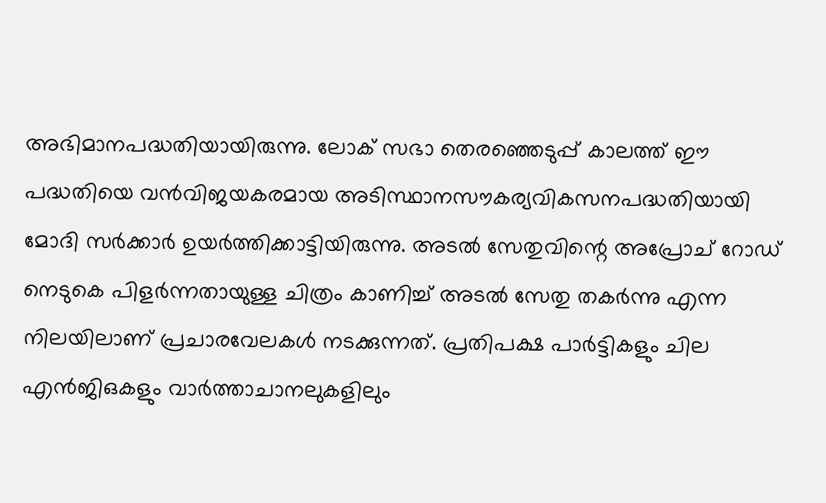അഭിമാനപദ്ധതിയായിരുന്നു. ലോക് സഭാ തെരഞ്ഞെടുപ്പ് കാലത്ത് ഈ പദ്ധതിയെ വന്‍വിജയകരമായ അടിസ്ഥാനസൗകര്യവികസനപദ്ധതിയായി മോദി സര്‍ക്കാര്‍ ഉയര്‍ത്തിക്കാട്ടിയിരുന്നു. അടല്‍ സേതുവിന്റെ അപ്രോച് റോഡ് നെടുകെ പിളര്‍ന്നതായുള്ള ചിത്രം കാണിച്ച് അടല്‍ സേതു തകര്‍ന്നു എന്ന നിലയിലാണ് പ്രചാരവേലകള്‍ നടക്കുന്നത്. പ്രതിപക്ഷ പാര്‍ട്ടികളും ചില എന്‍ജിഒകളും വാര്‍ത്താചാനലുകളിലും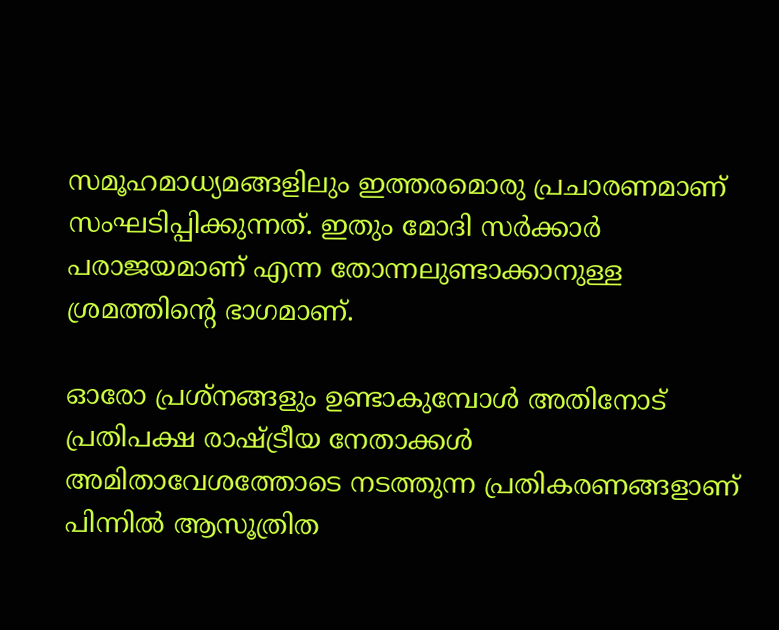സമൂഹമാധ്യമങ്ങളിലും ഇത്തരമൊരു പ്രചാരണമാണ് സംഘടിപ്പിക്കുന്നത്. ഇതും മോദി സര്‍ക്കാര്‍ പരാജയമാണ് എന്ന തോന്നലുണ്ടാക്കാനുള്ള ശ്രമത്തിന്റെ ഭാഗമാണ്.

ഓരോ പ്രശ്നങ്ങളും ഉണ്ടാകുമ്പോള്‍ അതിനോട് പ്രതിപക്ഷ രാഷ്‌ട്രീയ നേതാക്കള്‍ അമിതാവേശത്തോടെ നടത്തുന്ന പ്രതികരണങ്ങളാണ് പിന്നില്‍ ആസൂത്രിത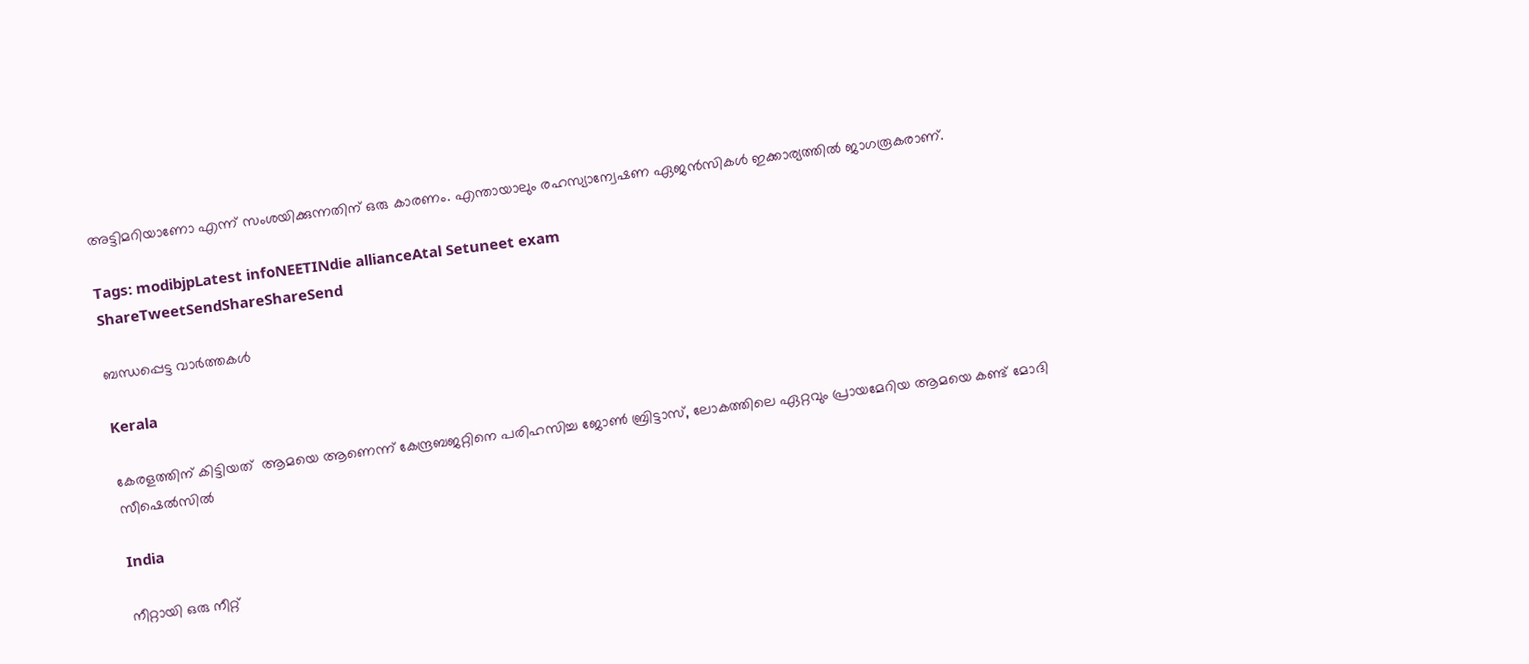അട്ടിമറിയാണോ എന്ന് സംശയിക്കുന്നതിന് ഒരു കാരണം. എന്തായാലും രഹസ്യാന്വേഷണ ഏജന്‍സികള്‍ ഇക്കാര്യത്തില്‍ ജാഗരൂകരാണ്.

Tags: modibjpLatest infoNEETINdie allianceAtal Setuneet exam
ShareTweetSendShareShareSend

ബന്ധപ്പെട്ട വാര്‍ത്തകള്‍

Kerala

കേരളത്തിന് കിട്ടിയത്  ആമയെ ആണെന്ന് കേന്ദ്രബജറ്റിനെ പരിഹസിച്ച ജോണ്‍ ബ്രിട്ടാസ്, ലോകത്തിലെ ഏറ്റവും പ്രായമേറിയ ആമയെ കണ്ട് മോദി സീഷെല്‍സില്‍

India

നീറ്റായി ഒരു നീറ്റ്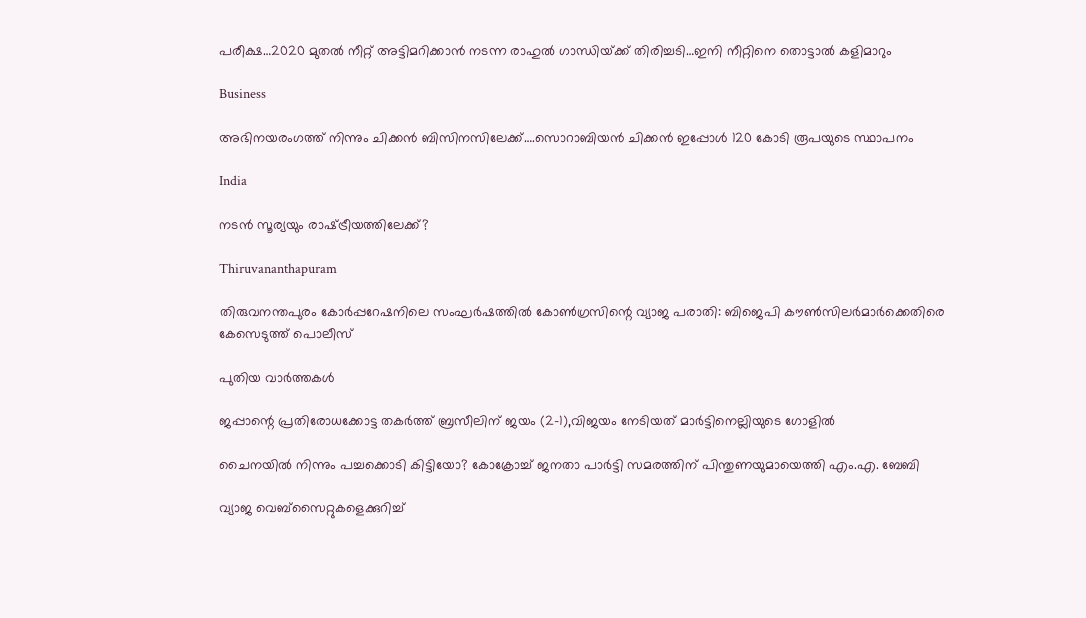പരീക്ഷ…2020 മുതല്‍ നീറ്റ് അട്ടിമറിക്കാന്‍ നടന്ന രാഹുല്‍ ഗാന്ധിയ്‌ക്ക് തിരിച്ചടി…ഇനി നീറ്റിനെ തൊട്ടാല്‍ കളിമാറും

Business

അഭിനയരംഗത്ത് നിന്നും ചിക്കന്‍ ബിസിനസിലേക്ക്….സൊറാബിയന്‍ ചിക്കന്‍ ഇപ്പോള്‍ 120 കോടി രൂപയുടെ സ്ഥാപനം

India

നടന്‍ സൂര്യയും രാഷ്‌ട്രീയത്തിലേക്ക്?

Thiruvananthapuram

തിരുവനന്തപുരം കോര്‍പ്പറേഷനിലെ സംഘര്‍ഷത്തില്‍ കോണ്‍ഗ്രസിന്റെ വ്യാജ പരാതി: ബിജെപി കൗണ്‍സിലര്‍മാര്‍ക്കെതിരെ കേസെടുത്ത് പൊലീസ്

പുതിയ വാര്‍ത്തകള്‍

ജപ്പാന്റെ പ്രതിരോധക്കോട്ട തകര്‍ത്ത് ബ്രസീലിന് ജയം (2-1),വിജയം നേടിയത് മാര്‍ട്ടിനെല്ലിയുടെ ഗോളില്‍

ചൈനയില്‍ നിന്നും പച്ചക്കൊടി കിട്ടിയോ? കോക്രോച്ച് ജനതാ പാര്‍ട്ടി സമരത്തിന് പിന്തുണയുമായെത്തി എം.എ. ബേബി

വ്യാജ വെബ്സൈറ്റുകളെക്കുറിച്ച്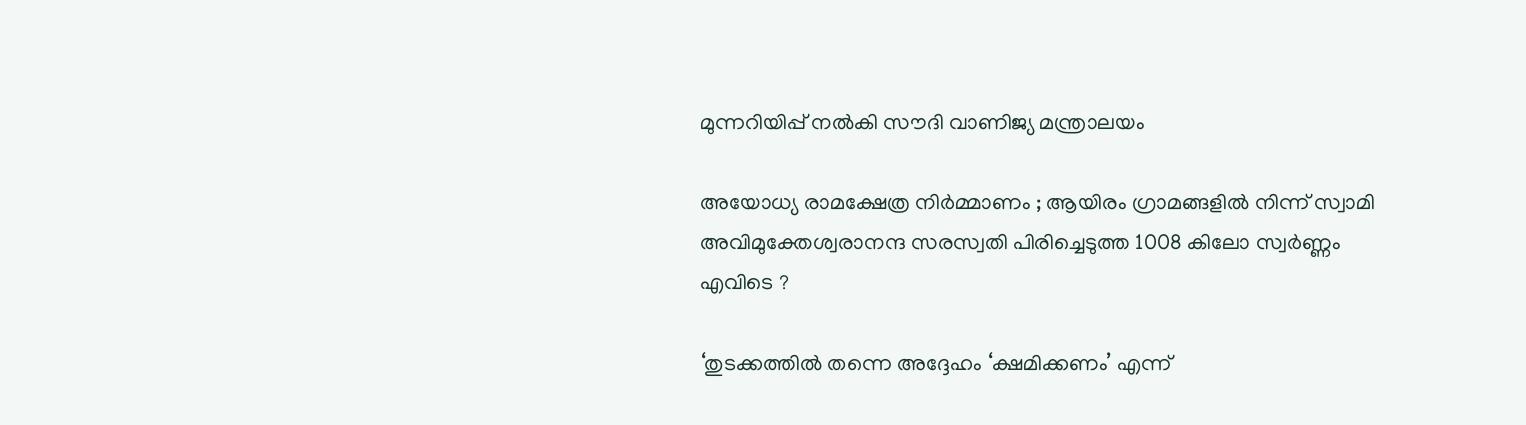മുന്നറിയിപ്പ് നൽകി സൗദി വാണിജ്യ മന്ത്രാലയം

അയോധ്യ രാമക്ഷേത്ര നിർമ്മാണം ; ആയിരം ഗ്രാമങ്ങളിൽ നിന്ന് സ്വാമി അവിമുക്തേശ്വരാനന്ദ സരസ്വതി പിരിച്ചെടുത്ത 1008 കിലോ സ്വർണ്ണം എവിടെ ?

‘തുടക്കത്തിൽ തന്നെ അദ്ദേഹം ‘ക്ഷമിക്കണം’ എന്ന്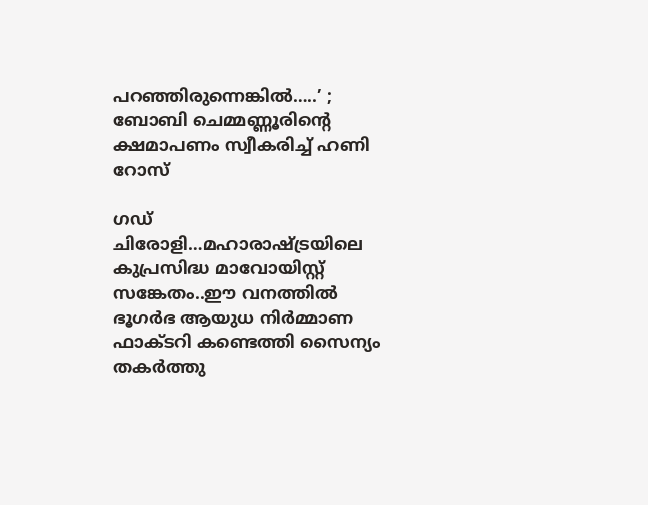പറഞ്ഞിരുന്നെങ്കിൽ…..’ ; ബോബി ചെമ്മണ്ണൂരിന്റെ ക്ഷമാപണം സ്വീകരിച്ച് ഹണി റോസ്

ഗഡ് ചിരോളി…മഹാരാഷ്‌ട്രയിലെ കുപ്രസിദ്ധ മാവോയിസ്റ്റ് സങ്കേതം..ഈ വനത്തില്‍ ഭൂഗര്‍ഭ ആയുധ നിര്‍മ്മാണ ഫാക്ടറി കണ്ടെത്തി സൈന്യം തകര്‍ത്തു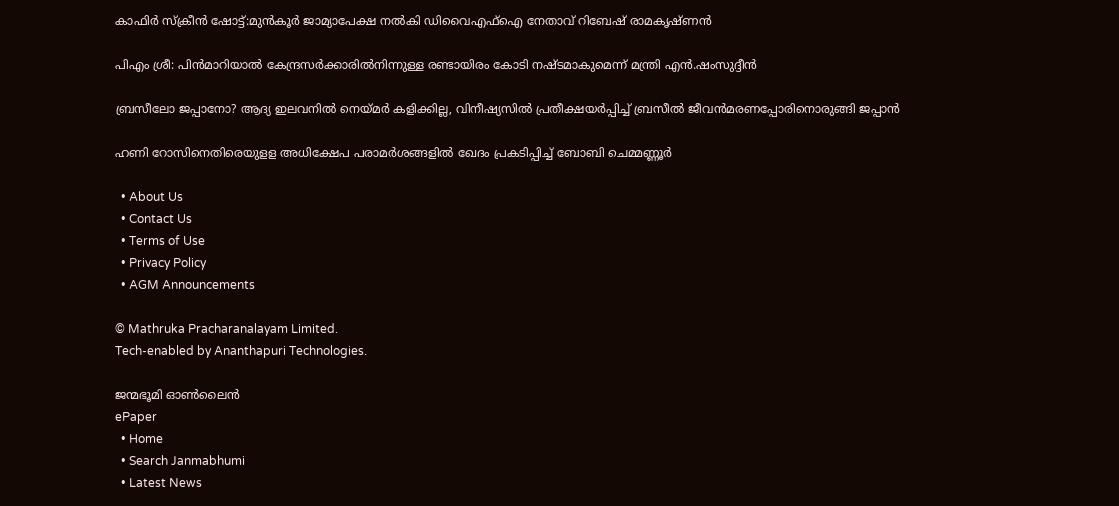കാഫിര്‍ സ്‌ക്രീന്‍ ഷോട്ട്:മുന്‍കൂര്‍ ജാമ്യാപേക്ഷ നല്‍കി ഡിവൈഎഫ്‌ഐ നേതാവ് റിബേഷ് രാമകൃഷ്ണന്‍

പിഎം ശ്രീ: പിന്‍മാറിയാല്‍ കേന്ദ്രസര്‍ക്കാരില്‍നിന്നുള്ള രണ്ടായിരം കോടി നഷ്ടമാകുമെന്ന് മന്ത്രി എന്‍.ഷംസുദ്ദീന്‍

ബ്രസീലോ ജപ്പാനോ? ആദ്യ ഇലവനില്‍ നെയ്‌മര്‍ കളിക്കില്ല, വിനീഷ്യസില്‍ പ്രതീക്ഷയര്‍പ്പിച്ച് ബ്രസീല്‍ ജീവന്‍മരണപ്പോരിനൊരുങ്ങി ജപ്പാന്‍

ഹണി റോസിനെതിരെയുളള അധിക്ഷേപ പരാമര്‍ശങ്ങളില്‍ ഖേദം പ്രകടിപ്പിച്ച് ബോബി ചെമ്മണ്ണൂര്‍

  • About Us
  • Contact Us
  • Terms of Use
  • Privacy Policy
  • AGM Announcements

© Mathruka Pracharanalayam Limited.
Tech-enabled by Ananthapuri Technologies.

ജന്മഭൂമി ഓണ്‍ലൈന്‍
ePaper
  • Home
  • Search Janmabhumi
  • Latest News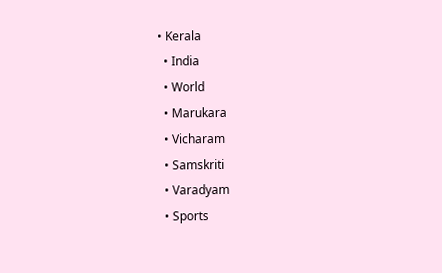• Kerala
  • India
  • World
  • Marukara
  • Vicharam
  • Samskriti
  • Varadyam
  • Sports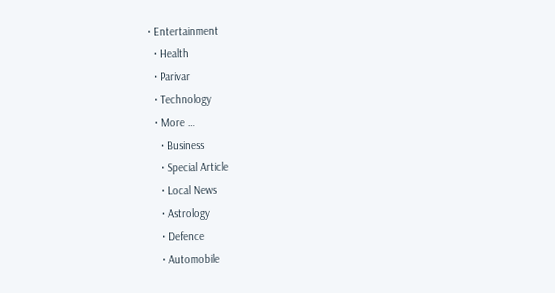• Entertainment
  • Health
  • Parivar
  • Technology
  • More …
    • Business
    • Special Article
    • Local News
    • Astrology
    • Defence
    • Automobile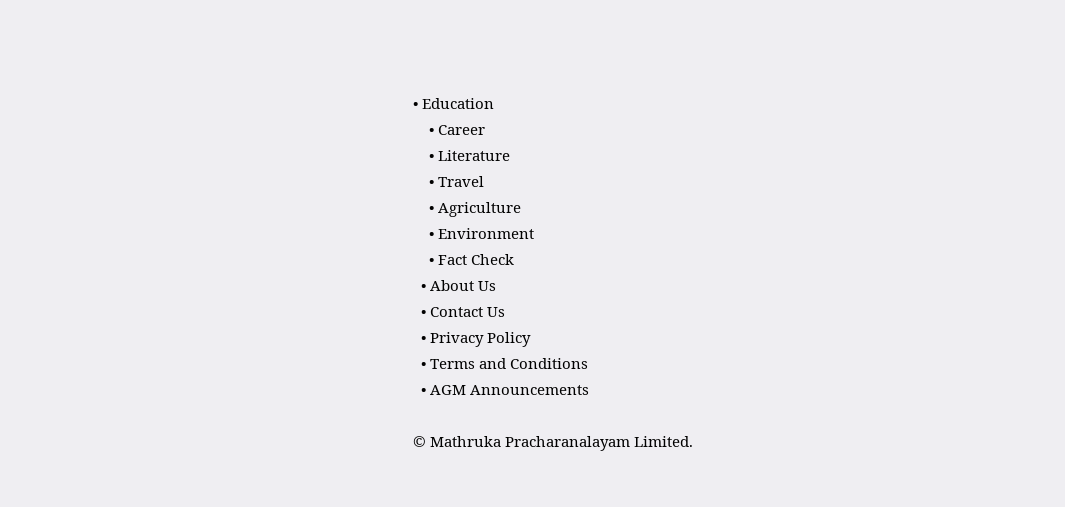• Education
    • Career
    • Literature
    • Travel
    • Agriculture
    • Environment
    • Fact Check
  • About Us
  • Contact Us
  • Privacy Policy
  • Terms and Conditions
  • AGM Announcements

© Mathruka Pracharanalayam Limited.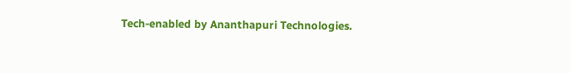Tech-enabled by Ananthapuri Technologies.